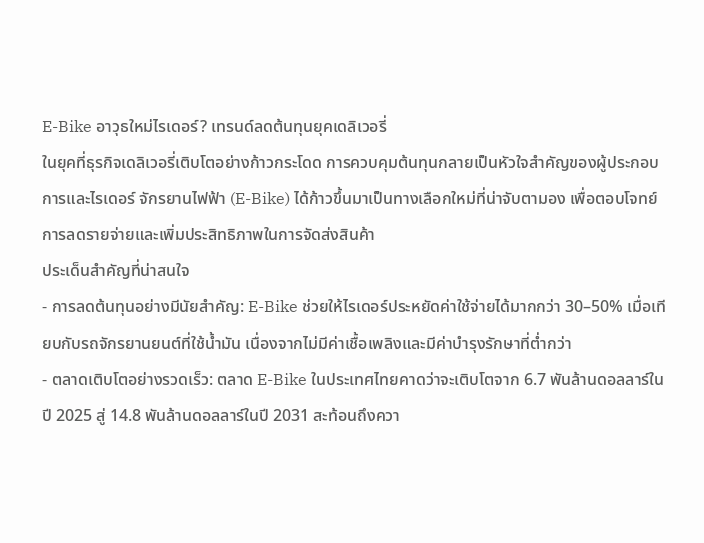E-Bike อาวุธใหม่ไรเดอร์? เทรนด์ลดต้นทุนยุคเดลิเวอรี่
ในยุคที่ธุรกิจเดลิเวอรี่เติบโตอย่างก้าวกระโดด การควบคุมต้นทุนกลายเป็นหัวใจสำคัญของผู้ประกอบการและไรเดอร์ จักรยานไฟฟ้า (E-Bike) ได้ก้าวขึ้นมาเป็นทางเลือกใหม่ที่น่าจับตามอง เพื่อตอบโจทย์การลดรายจ่ายและเพิ่มประสิทธิภาพในการจัดส่งสินค้า
ประเด็นสำคัญที่น่าสนใจ
- การลดต้นทุนอย่างมีนัยสำคัญ: E-Bike ช่วยให้ไรเดอร์ประหยัดค่าใช้จ่ายได้มากกว่า 30–50% เมื่อเทียบกับรถจักรยานยนต์ที่ใช้น้ำมัน เนื่องจากไม่มีค่าเชื้อเพลิงและมีค่าบำรุงรักษาที่ต่ำกว่า
- ตลาดเติบโตอย่างรวดเร็ว: ตลาด E-Bike ในประเทศไทยคาดว่าจะเติบโตจาก 6.7 พันล้านดอลลาร์ในปี 2025 สู่ 14.8 พันล้านดอลลาร์ในปี 2031 สะท้อนถึงควา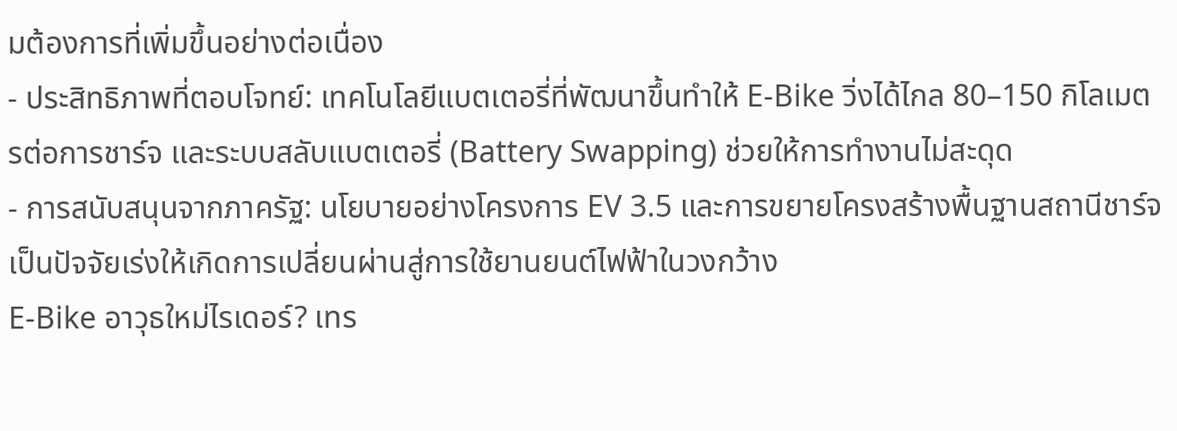มต้องการที่เพิ่มขึ้นอย่างต่อเนื่อง
- ประสิทธิภาพที่ตอบโจทย์: เทคโนโลยีแบตเตอรี่ที่พัฒนาขึ้นทำให้ E-Bike วิ่งได้ไกล 80–150 กิโลเมตรต่อการชาร์จ และระบบสลับแบตเตอรี่ (Battery Swapping) ช่วยให้การทำงานไม่สะดุด
- การสนับสนุนจากภาครัฐ: นโยบายอย่างโครงการ EV 3.5 และการขยายโครงสร้างพื้นฐานสถานีชาร์จ เป็นปัจจัยเร่งให้เกิดการเปลี่ยนผ่านสู่การใช้ยานยนต์ไฟฟ้าในวงกว้าง
E-Bike อาวุธใหม่ไรเดอร์? เทร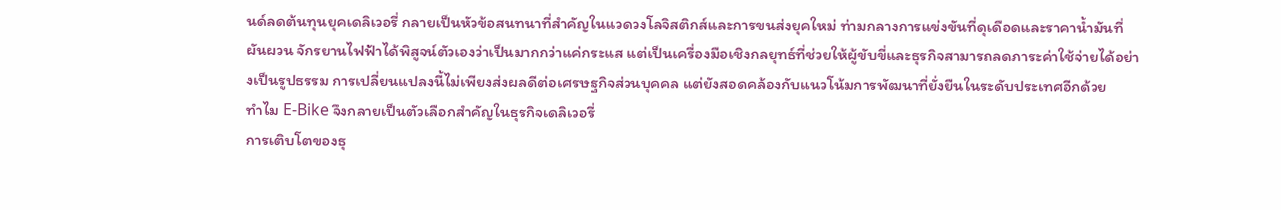นด์ลดต้นทุนยุคเดลิเวอรี่ กลายเป็นหัวข้อสนทนาที่สำคัญในแวดวงโลจิสติกส์และการขนส่งยุคใหม่ ท่ามกลางการแข่งขันที่ดุเดือดและราคาน้ำมันที่ผันผวน จักรยานไฟฟ้าได้พิสูจน์ตัวเองว่าเป็นมากกว่าแค่กระแส แต่เป็นเครื่องมือเชิงกลยุทธ์ที่ช่วยให้ผู้ขับขี่และธุรกิจสามารถลดภาระค่าใช้จ่ายได้อย่างเป็นรูปธรรม การเปลี่ยนแปลงนี้ไม่เพียงส่งผลดีต่อเศรษฐกิจส่วนบุคคล แต่ยังสอดคล้องกับแนวโน้มการพัฒนาที่ยั่งยืนในระดับประเทศอีกด้วย
ทำไม E-Bike จึงกลายเป็นตัวเลือกสำคัญในธุรกิจเดลิเวอรี่
การเติบโตของธุ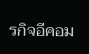รกิจอีคอม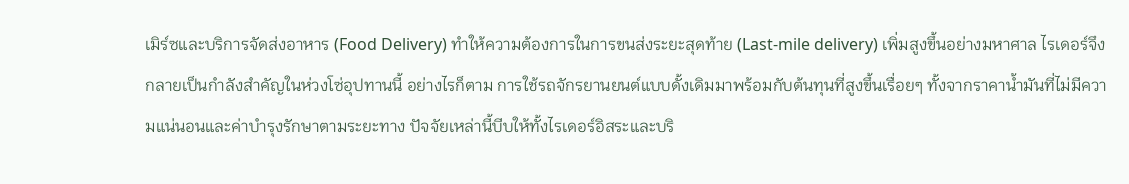เมิร์ซและบริการจัดส่งอาหาร (Food Delivery) ทำให้ความต้องการในการขนส่งระยะสุดท้าย (Last-mile delivery) เพิ่มสูงขึ้นอย่างมหาศาล ไรเดอร์จึงกลายเป็นกำลังสำคัญในห่วงโซ่อุปทานนี้ อย่างไรก็ตาม การใช้รถจักรยานยนต์แบบดั้งเดิมมาพร้อมกับต้นทุนที่สูงขึ้นเรื่อยๆ ทั้งจากราคาน้ำมันที่ไม่มีความแน่นอนและค่าบำรุงรักษาตามระยะทาง ปัจจัยเหล่านี้บีบให้ทั้งไรเดอร์อิสระและบริ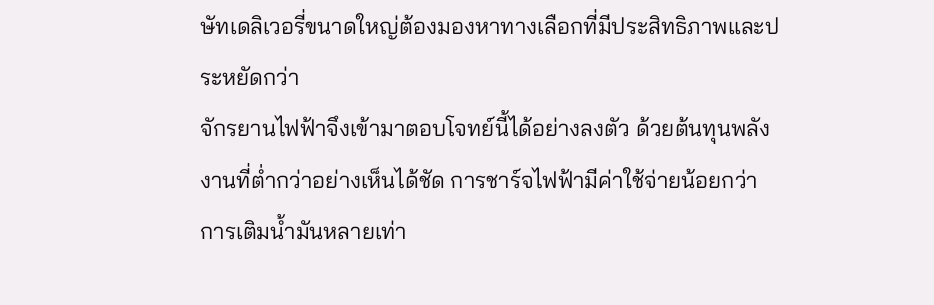ษัทเดลิเวอรี่ขนาดใหญ่ต้องมองหาทางเลือกที่มีประสิทธิภาพและประหยัดกว่า
จักรยานไฟฟ้าจึงเข้ามาตอบโจทย์นี้ได้อย่างลงตัว ด้วยต้นทุนพลังงานที่ต่ำกว่าอย่างเห็นได้ชัด การชาร์จไฟฟ้ามีค่าใช้จ่ายน้อยกว่าการเติมน้ำมันหลายเท่า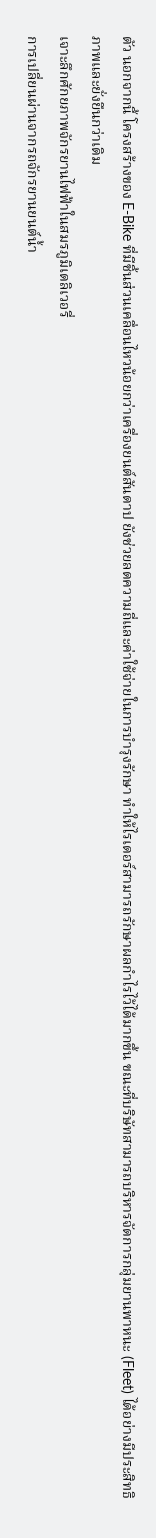ตัว นอกจากนี้ โครงสร้างของ E-Bike ที่มีชิ้นส่วนเคลื่อนไหวน้อยกว่าเครื่องยนต์สันดาป ยังช่วยลดความถี่และค่าใช้จ่ายในการบำรุงรักษา ทำให้ไรเดอร์สามารถรักษาผลกำไรไว้ได้มากขึ้น ขณะที่บริษัทสามารถบริหารจัดการกลุ่มยานพาหนะ (Fleet) ได้อย่างมีประสิทธิภาพและยั่งยืนกว่าเดิม
เจาะลึกศักยภาพจักรยานไฟฟ้าในสมรภูมิเดลิเวอรี่
การเปลี่ยนผ่านจากรถจักรยานยนต์น้ำ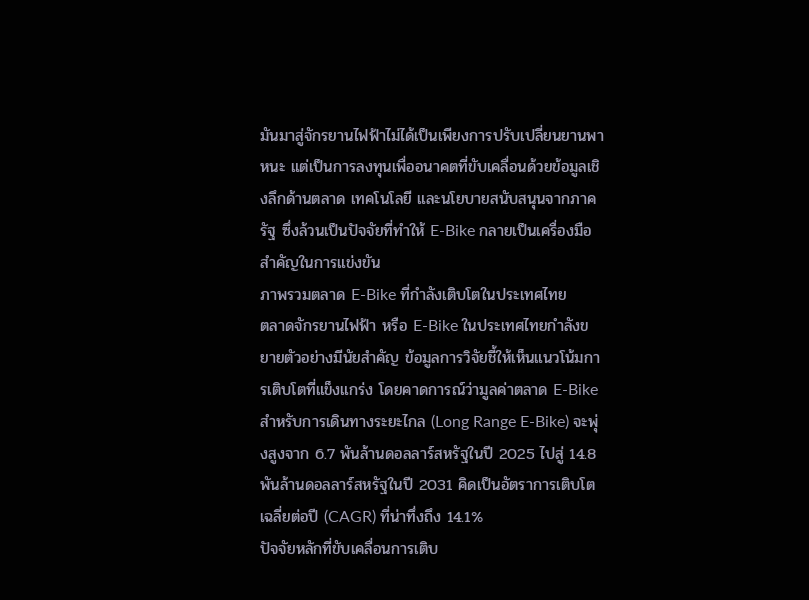มันมาสู่จักรยานไฟฟ้าไม่ได้เป็นเพียงการปรับเปลี่ยนยานพาหนะ แต่เป็นการลงทุนเพื่ออนาคตที่ขับเคลื่อนด้วยข้อมูลเชิงลึกด้านตลาด เทคโนโลยี และนโยบายสนับสนุนจากภาครัฐ ซึ่งล้วนเป็นปัจจัยที่ทำให้ E-Bike กลายเป็นเครื่องมือสำคัญในการแข่งขัน
ภาพรวมตลาด E-Bike ที่กำลังเติบโตในประเทศไทย
ตลาดจักรยานไฟฟ้า หรือ E-Bike ในประเทศไทยกำลังขยายตัวอย่างมีนัยสำคัญ ข้อมูลการวิจัยชี้ให้เห็นแนวโน้มการเติบโตที่แข็งแกร่ง โดยคาดการณ์ว่ามูลค่าตลาด E-Bike สำหรับการเดินทางระยะไกล (Long Range E-Bike) จะพุ่งสูงจาก 6.7 พันล้านดอลลาร์สหรัฐในปี 2025 ไปสู่ 14.8 พันล้านดอลลาร์สหรัฐในปี 2031 คิดเป็นอัตราการเติบโตเฉลี่ยต่อปี (CAGR) ที่น่าทึ่งถึง 14.1%
ปัจจัยหลักที่ขับเคลื่อนการเติบ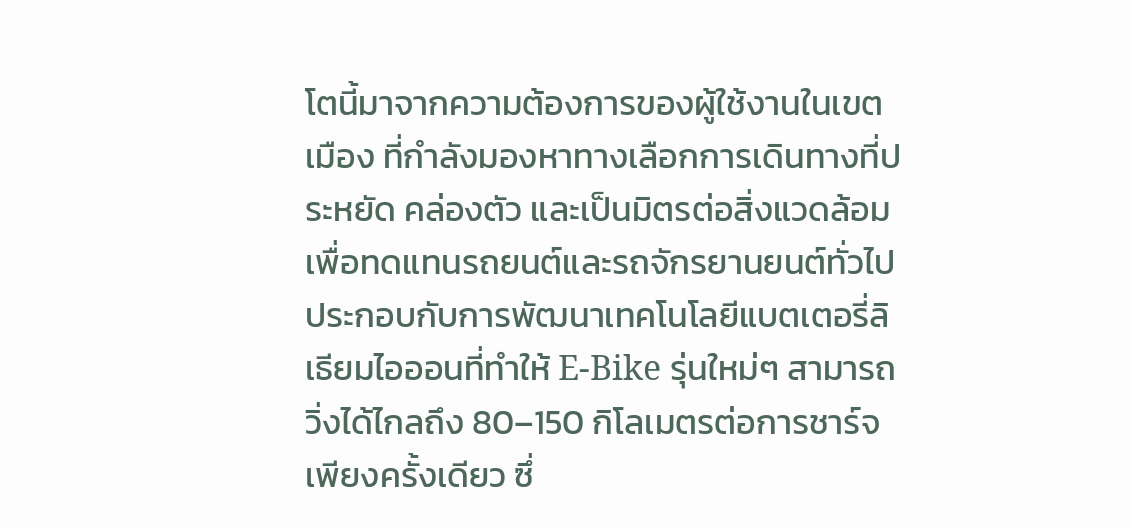โตนี้มาจากความต้องการของผู้ใช้งานในเขตเมือง ที่กำลังมองหาทางเลือกการเดินทางที่ประหยัด คล่องตัว และเป็นมิตรต่อสิ่งแวดล้อม เพื่อทดแทนรถยนต์และรถจักรยานยนต์ทั่วไป ประกอบกับการพัฒนาเทคโนโลยีแบตเตอรี่ลิเธียมไอออนที่ทำให้ E-Bike รุ่นใหม่ๆ สามารถวิ่งได้ไกลถึง 80–150 กิโลเมตรต่อการชาร์จเพียงครั้งเดียว ซึ่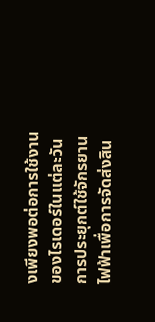งเพียงพอต่อการใช้งานของไรเดอร์ในแต่ละวัน
การประยุกต์ใช้จักรยานไฟฟ้าเพื่อการจัดส่งสิน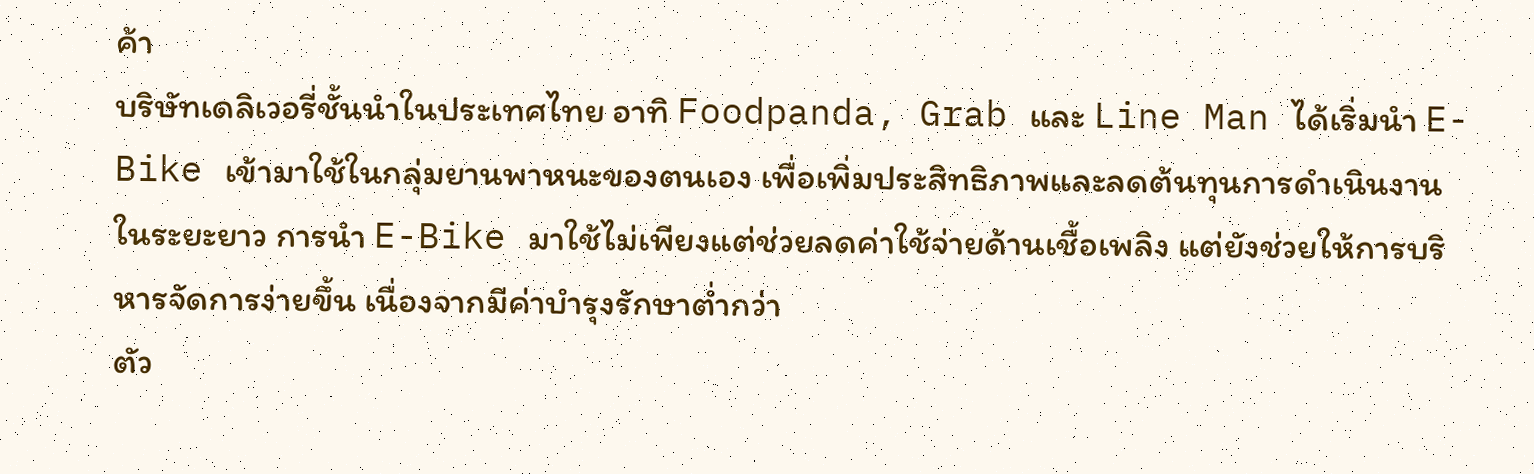ค้า
บริษัทเดลิเวอรี่ชั้นนำในประเทศไทย อาทิ Foodpanda, Grab และ Line Man ได้เริ่มนำ E-Bike เข้ามาใช้ในกลุ่มยานพาหนะของตนเอง เพื่อเพิ่มประสิทธิภาพและลดต้นทุนการดำเนินงานในระยะยาว การนำ E-Bike มาใช้ไม่เพียงแต่ช่วยลดค่าใช้จ่ายด้านเชื้อเพลิง แต่ยังช่วยให้การบริหารจัดการง่ายขึ้น เนื่องจากมีค่าบำรุงรักษาต่ำกว่า
ตัว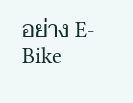อย่าง E-Bike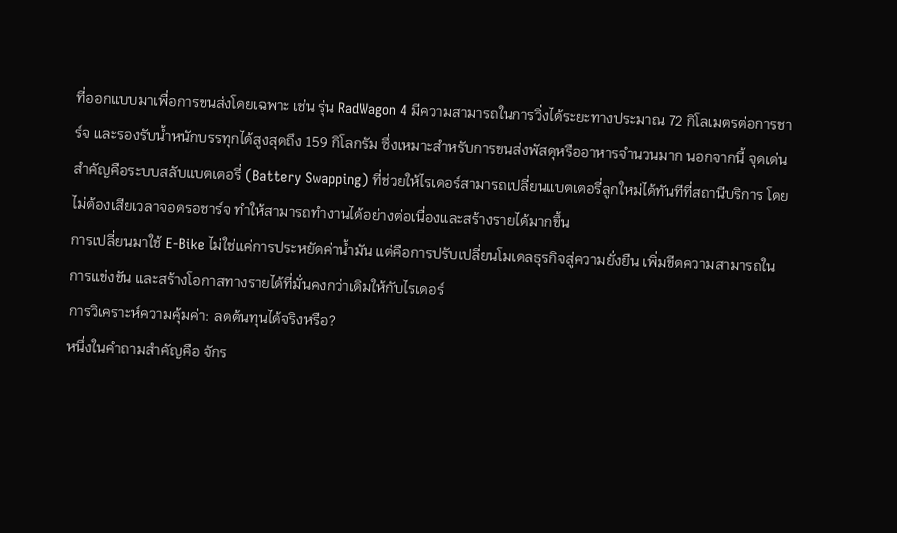ที่ออกแบบมาเพื่อการขนส่งโดยเฉพาะ เช่น รุ่น RadWagon 4 มีความสามารถในการวิ่งได้ระยะทางประมาณ 72 กิโลเมตรต่อการชาร์จ และรองรับน้ำหนักบรรทุกได้สูงสุดถึง 159 กิโลกรัม ซึ่งเหมาะสำหรับการขนส่งพัสดุหรืออาหารจำนวนมาก นอกจากนี้ จุดเด่นสำคัญคือระบบสลับแบตเตอรี่ (Battery Swapping) ที่ช่วยให้ไรเดอร์สามารถเปลี่ยนแบตเตอรี่ลูกใหม่ได้ทันทีที่สถานีบริการ โดยไม่ต้องเสียเวลาจอดรอชาร์จ ทำให้สามารถทำงานได้อย่างต่อเนื่องและสร้างรายได้มากขึ้น
การเปลี่ยนมาใช้ E-Bike ไม่ใช่แค่การประหยัดค่าน้ำมัน แต่คือการปรับเปลี่ยนโมเดลธุรกิจสู่ความยั่งยืน เพิ่มขีดความสามารถในการแข่งขัน และสร้างโอกาสทางรายได้ที่มั่นคงกว่าเดิมให้กับไรเดอร์
การวิเคราะห์ความคุ้มค่า: ลดต้นทุนได้จริงหรือ?
หนึ่งในคำถามสำคัญคือ จักร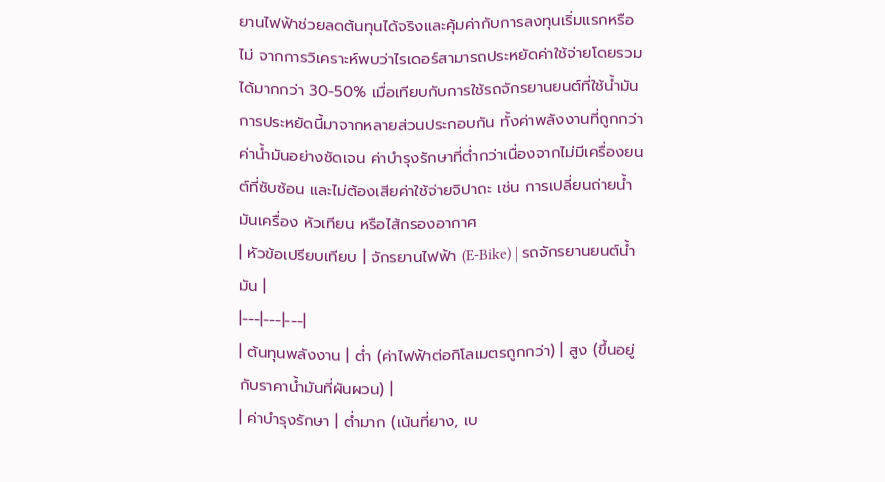ยานไฟฟ้าช่วยลดต้นทุนได้จริงและคุ้มค่ากับการลงทุนเริ่มแรกหรือไม่ จากการวิเคราะห์พบว่าไรเดอร์สามารถประหยัดค่าใช้จ่ายโดยรวมได้มากกว่า 30-50% เมื่อเทียบกับการใช้รถจักรยานยนต์ที่ใช้น้ำมัน การประหยัดนี้มาจากหลายส่วนประกอบกัน ทั้งค่าพลังงานที่ถูกกว่าค่าน้ำมันอย่างชัดเจน ค่าบำรุงรักษาที่ต่ำกว่าเนื่องจากไม่มีเครื่องยนต์ที่ซับซ้อน และไม่ต้องเสียค่าใช้จ่ายจิปาถะ เช่น การเปลี่ยนถ่ายน้ำมันเครื่อง หัวเทียน หรือไส้กรองอากาศ
| หัวข้อเปรียบเทียบ | จักรยานไฟฟ้า (E-Bike) | รถจักรยานยนต์น้ำมัน |
|---|---|---|
| ต้นทุนพลังงาน | ต่ำ (ค่าไฟฟ้าต่อกิโลเมตรถูกกว่า) | สูง (ขึ้นอยู่กับราคาน้ำมันที่ผันผวน) |
| ค่าบำรุงรักษา | ต่ำมาก (เน้นที่ยาง, เบ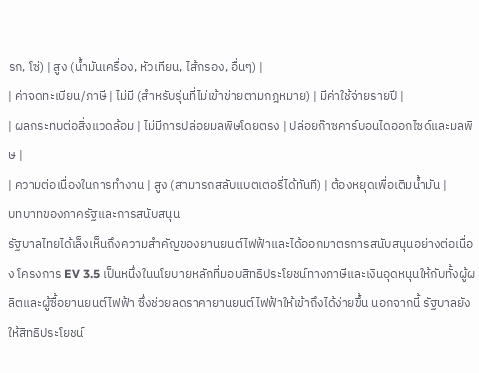รก, โซ่) | สูง (น้ำมันเครื่อง, หัวเทียน, ไส้กรอง, อื่นๆ) |
| ค่าจดทะเบียน/ภาษี | ไม่มี (สำหรับรุ่นที่ไม่เข้าข่ายตามกฎหมาย) | มีค่าใช้จ่ายรายปี |
| ผลกระทบต่อสิ่งแวดล้อม | ไม่มีการปล่อยมลพิษโดยตรง | ปล่อยก๊าซคาร์บอนไดออกไซด์และมลพิษ |
| ความต่อเนื่องในการทำงาน | สูง (สามารถสลับแบตเตอรี่ได้ทันที) | ต้องหยุดเพื่อเติมน้ำมัน |
บทบาทของภาครัฐและการสนับสนุน
รัฐบาลไทยได้เล็งเห็นถึงความสำคัญของยานยนต์ไฟฟ้าและได้ออกมาตรการสนับสนุนอย่างต่อเนื่อง โครงการ EV 3.5 เป็นหนึ่งในนโยบายหลักที่มอบสิทธิประโยชน์ทางภาษีและเงินอุดหนุนให้กับทั้งผู้ผลิตและผู้ซื้อยานยนต์ไฟฟ้า ซึ่งช่วยลดราคายานยนต์ไฟฟ้าให้เข้าถึงได้ง่ายขึ้น นอกจากนี้ รัฐบาลยังให้สิทธิประโยชน์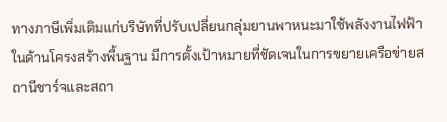ทางภาษีเพิ่มเติมแก่บริษัทที่ปรับเปลี่ยนกลุ่มยานพาหนะมาใช้พลังงานไฟฟ้า
ในด้านโครงสร้างพื้นฐาน มีการตั้งเป้าหมายที่ชัดเจนในการขยายเครือข่ายสถานีชาร์จและสถา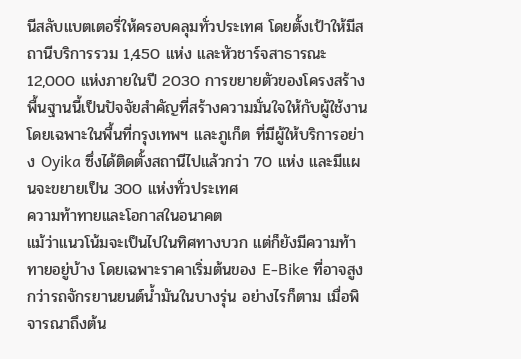นีสลับแบตเตอรี่ให้ครอบคลุมทั่วประเทศ โดยตั้งเป้าให้มีสถานีบริการรวม 1,450 แห่ง และหัวชาร์จสาธารณะ 12,000 แห่งภายในปี 2030 การขยายตัวของโครงสร้างพื้นฐานนี้เป็นปัจจัยสำคัญที่สร้างความมั่นใจให้กับผู้ใช้งาน โดยเฉพาะในพื้นที่กรุงเทพฯ และภูเก็ต ที่มีผู้ให้บริการอย่าง Oyika ซึ่งได้ติดตั้งสถานีไปแล้วกว่า 70 แห่ง และมีแผนจะขยายเป็น 300 แห่งทั่วประเทศ
ความท้าทายและโอกาสในอนาคต
แม้ว่าแนวโน้มจะเป็นไปในทิศทางบวก แต่ก็ยังมีความท้าทายอยู่บ้าง โดยเฉพาะราคาเริ่มต้นของ E-Bike ที่อาจสูงกว่ารถจักรยานยนต์น้ำมันในบางรุ่น อย่างไรก็ตาม เมื่อพิจารณาถึงต้น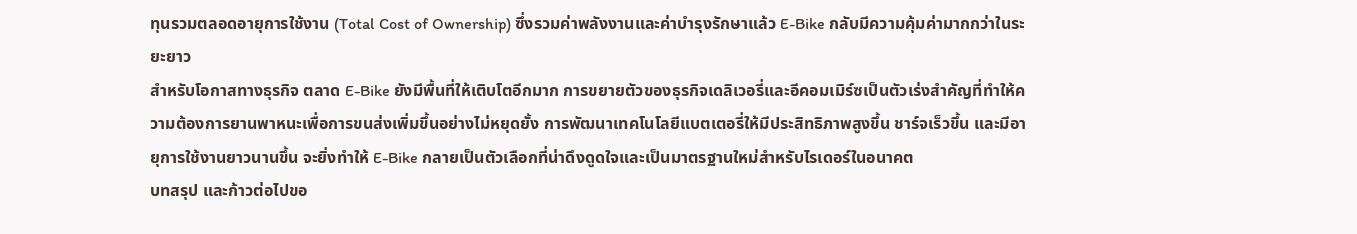ทุนรวมตลอดอายุการใช้งาน (Total Cost of Ownership) ซึ่งรวมค่าพลังงานและค่าบำรุงรักษาแล้ว E-Bike กลับมีความคุ้มค่ามากกว่าในระยะยาว
สำหรับโอกาสทางธุรกิจ ตลาด E-Bike ยังมีพื้นที่ให้เติบโตอีกมาก การขยายตัวของธุรกิจเดลิเวอรี่และอีคอมเมิร์ซเป็นตัวเร่งสำคัญที่ทำให้ความต้องการยานพาหนะเพื่อการขนส่งเพิ่มขึ้นอย่างไม่หยุดยั้ง การพัฒนาเทคโนโลยีแบตเตอรี่ให้มีประสิทธิภาพสูงขึ้น ชาร์จเร็วขึ้น และมีอายุการใช้งานยาวนานขึ้น จะยิ่งทำให้ E-Bike กลายเป็นตัวเลือกที่น่าดึงดูดใจและเป็นมาตรฐานใหม่สำหรับไรเดอร์ในอนาคต
บทสรุป และก้าวต่อไปขอ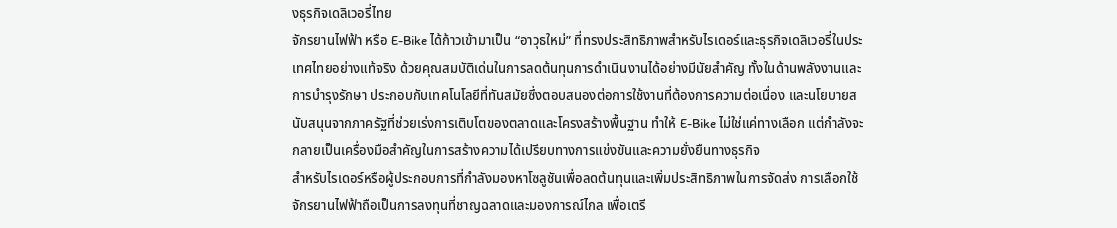งธุรกิจเดลิเวอรี่ไทย
จักรยานไฟฟ้า หรือ E-Bike ได้ก้าวเข้ามาเป็น “อาวุธใหม่” ที่ทรงประสิทธิภาพสำหรับไรเดอร์และธุรกิจเดลิเวอรี่ในประเทศไทยอย่างแท้จริง ด้วยคุณสมบัติเด่นในการลดต้นทุนการดำเนินงานได้อย่างมีนัยสำคัญ ทั้งในด้านพลังงานและการบำรุงรักษา ประกอบกับเทคโนโลยีที่ทันสมัยซึ่งตอบสนองต่อการใช้งานที่ต้องการความต่อเนื่อง และนโยบายสนับสนุนจากภาครัฐที่ช่วยเร่งการเติบโตของตลาดและโครงสร้างพื้นฐาน ทำให้ E-Bike ไม่ใช่แค่ทางเลือก แต่กำลังจะกลายเป็นเครื่องมือสำคัญในการสร้างความได้เปรียบทางการแข่งขันและความยั่งยืนทางธุรกิจ
สำหรับไรเดอร์หรือผู้ประกอบการที่กำลังมองหาโซลูชันเพื่อลดต้นทุนและเพิ่มประสิทธิภาพในการจัดส่ง การเลือกใช้จักรยานไฟฟ้าถือเป็นการลงทุนที่ชาญฉลาดและมองการณ์ไกล เพื่อเตรี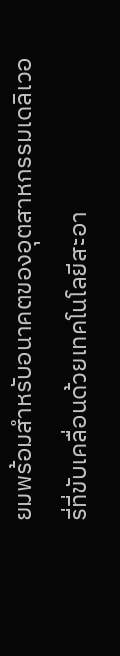ยมพร้อมสำหรับอนาคตของอุตสาหกรรมเดลิเวอรี่ที่ขับเคลื่อนด้วยเทคโนโลยีสะอา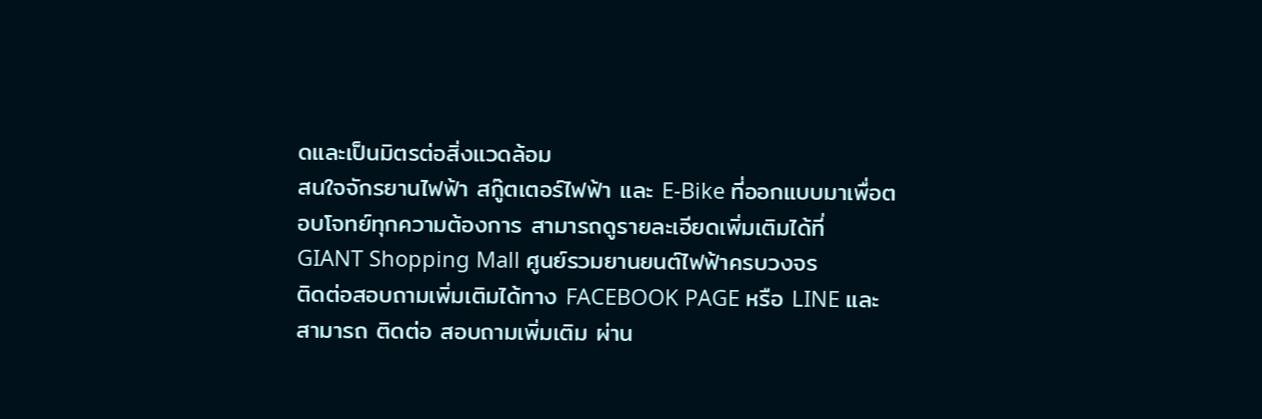ดและเป็นมิตรต่อสิ่งแวดล้อม
สนใจจักรยานไฟฟ้า สกู๊ตเตอร์ไฟฟ้า และ E-Bike ที่ออกแบบมาเพื่อตอบโจทย์ทุกความต้องการ สามารถดูรายละเอียดเพิ่มเติมได้ที่ GIANT Shopping Mall ศูนย์รวมยานยนต์ไฟฟ้าครบวงจร
ติดต่อสอบถามเพิ่มเติมได้ทาง FACEBOOK PAGE หรือ LINE และสามารถ ติดต่อ สอบถามเพิ่มเติม ผ่าน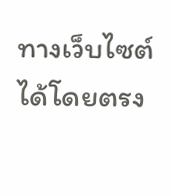ทางเว็บไซต์ได้โดยตรง